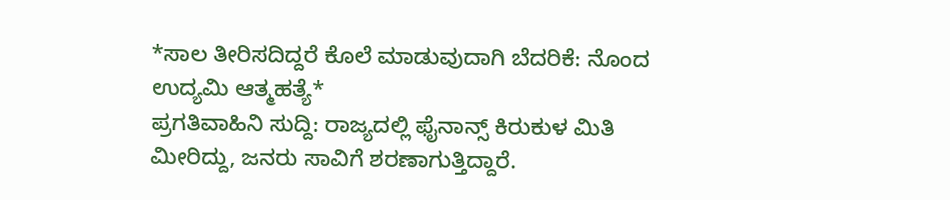*ಸಾಲ ತೀರಿಸದಿದ್ದರೆ ಕೊಲೆ ಮಾಡುವುದಾಗಿ ಬೆದರಿಕೆ: ನೊಂದ ಉದ್ಯಮಿ ಆತ್ಮಹತ್ಯೆ*
ಪ್ರಗತಿವಾಹಿನಿ ಸುದ್ದಿ: ರಾಜ್ಯದಲ್ಲಿ ಫೈನಾನ್ಸ್ ಕಿರುಕುಳ ಮಿತಿ ಮೀರಿದ್ದು, ಜನರು ಸಾವಿಗೆ ಶರಣಾಗುತ್ತಿದ್ದಾರೆ.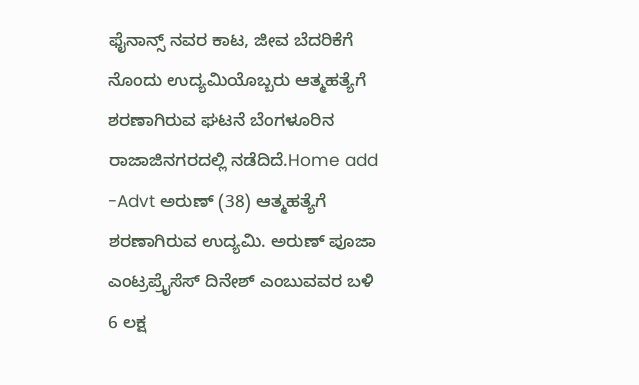ಫೈನಾನ್ಸ್ ನವರ ಕಾಟ, ಜೀವ ಬೆದರಿಕೆಗೆ ನೊಂದು ಉದ್ಯಮಿಯೊಬ್ಬರು ಆತ್ಮಹತ್ಯೆಗೆ ಶರಣಾಗಿರುವ ಘಟನೆ ಬೆಂಗಳೂರಿನ ರಾಜಾಜಿನಗರದಲ್ಲಿ ನಡೆದಿದೆ.Home add -Advt ಅರುಣ್ (38) ಆತ್ಮಹತ್ಯೆಗೆ ಶರಣಾಗಿರುವ ಉದ್ಯಮಿ. ಅರುಣ್ ಪೂಜಾ ಎಂಟ್ರಪ್ರೈಸೆಸ್ ದಿನೇಶ್ ಎಂಬುವವರ ಬಳಿ 6 ಲಕ್ಷ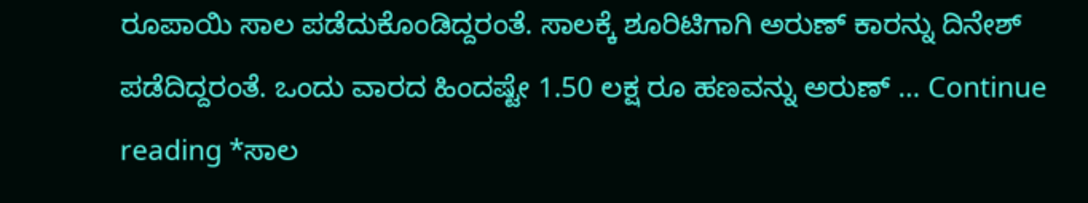ರೂಪಾಯಿ ಸಾಲ ಪಡೆದುಕೊಂಡಿದ್ದರಂತೆ. ಸಾಲಕ್ಕೆ ಶೂರಿಟಿಗಾಗಿ ಅರುಣ್ ಕಾರನ್ನು ದಿನೇಶ್ ಪಡೆದಿದ್ದರಂತೆ. ಒಂದು ವಾರದ ಹಿಂದಷ್ಟೇ 1.50 ಲಕ್ಷ ರೂ ಹಣವನ್ನು ಅರುಣ್ … Continue reading *ಸಾಲ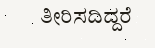ತೀರಿಸದಿದ್ದರೆ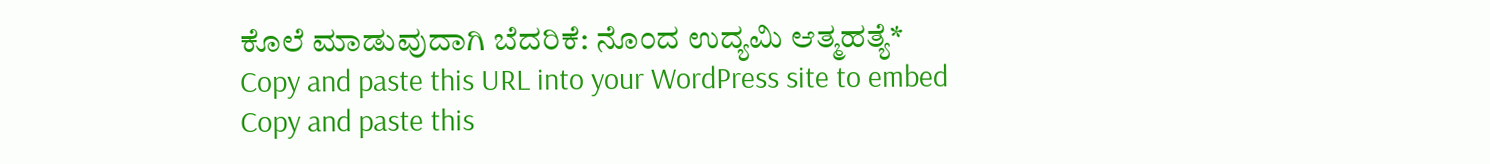ಕೊಲೆ ಮಾಡುವುದಾಗಿ ಬೆದರಿಕೆ: ನೊಂದ ಉದ್ಯಮಿ ಆತ್ಮಹತ್ಯೆ*
Copy and paste this URL into your WordPress site to embed
Copy and paste this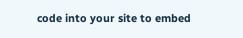code into your site to embed